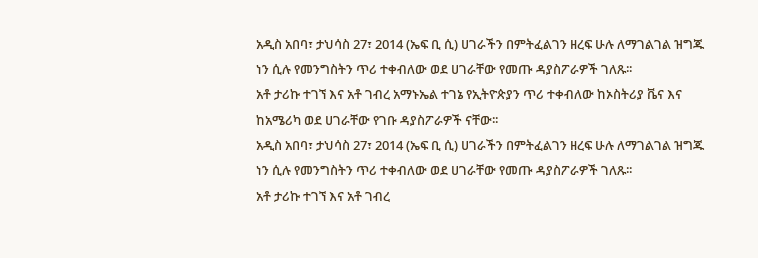አዲስ አበባ፣ ታህሳስ 27፣ 2014 (ኤፍ ቢ ሲ) ሀገራችን በምትፈልገን ዘረፍ ሁሉ ለማገልገል ዝግጁ ነን ሲሉ የመንግስትን ጥሪ ተቀብለው ወደ ሀገራቸው የመጡ ዳያስፖራዎች ገለጹ፡፡
አቶ ታሪኩ ተገኘ እና አቶ ገብረ አማኑኤል ተገኔ የኢትዮጵያን ጥሪ ተቀብለው ከኦስትሪያ ቬና እና ከአሜሪካ ወደ ሀገራቸው የገቡ ዳያስፖራዎች ናቸው፡፡
አዲስ አበባ፣ ታህሳስ 27፣ 2014 (ኤፍ ቢ ሲ) ሀገራችን በምትፈልገን ዘረፍ ሁሉ ለማገልገል ዝግጁ ነን ሲሉ የመንግስትን ጥሪ ተቀብለው ወደ ሀገራቸው የመጡ ዳያስፖራዎች ገለጹ፡፡
አቶ ታሪኩ ተገኘ እና አቶ ገብረ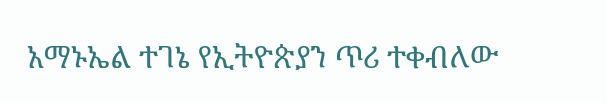አማኑኤል ተገኔ የኢትዮጵያን ጥሪ ተቀብለው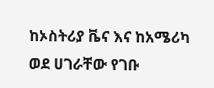ከኦስትሪያ ቬና እና ከአሜሪካ ወደ ሀገራቸው የገቡ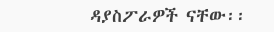ዳያስፖራዎች ናቸው፡፡